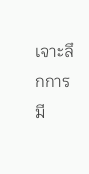เจาะลึกการมี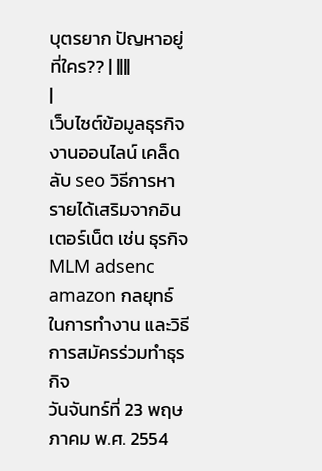บุตรยาก ปัญหาอยู่ที่ใคร?? | ||||
|
เว็บไซต์ข้อมูลธุรกิจ งานออนไลน์ เคล็ดลับ seo วิธีการหารายได้เสริมจากอินเตอร์เน็ต เช่น ธุรกิจ MLM adsenc amazon กลยุทธ์ในการทำงาน และวิธีการสมัครร่วมทำธุรกิจ
วันจันทร์ที่ 23 พฤษภาคม พ.ศ. 2554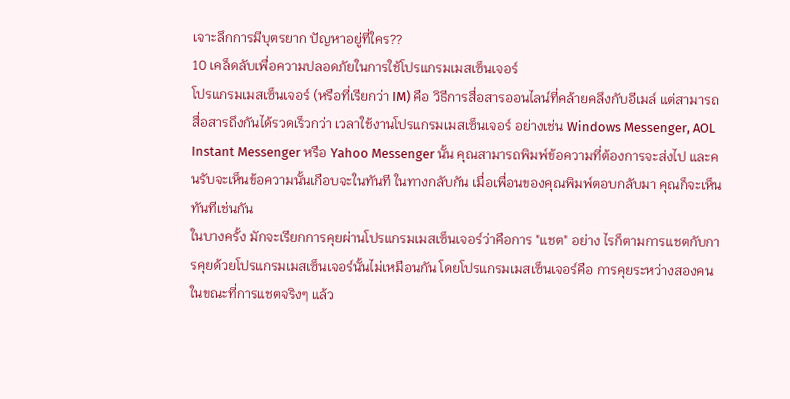เจาะลึกการมีบุตรยาก ปัญหาอยู่ที่ใคร??
10 เคล็ดลับเพื่อความปลอดภัยในการใช้โปรแกรมเมสเซ็นเจอร์
โปรแกรมเมสเซ็นเจอร์ (หรือที่เรียกว่า IM) คือ วิธีการสื่อสารออนไลน์ที่คล้ายคลึงกับอีเมล์ แต่สามารถสื่อสารถึงกันได้รวดเร็วกว่า เวลาใช้งานโปรแกรมเมสเซ็นเจอร์ อย่างเช่น Windows Messenger, AOL Instant Messenger หรือ Yahoo Messenger นั้น คุณสามารถพิมพ์ข้อความที่ต้องการจะส่งไป และคนรับจะเห็นข้อความนั้นเกือบจะในทันที ในทางกลับกัน เมื่อเพื่อนของคุณพิมพ์ตอบกลับมา คุณก็จะเห็นทันทีเช่นกัน
ในบางครั้ง มักจะเรียกการคุยผ่านโปรแกรมเมสเซ็นเจอร์ว่าคือการ "แชต" อย่าง ไรก็ตามการแชตกับการคุยด้วยโปรแกรมเมสเซ็นเจอร์นั้นไม่เหมือนกัน โดยโปรแกรมเมสเซ็นเจอร์คือ การคุยระหว่างสองคน ในขณะที่การแชตจริงๆ แล้ว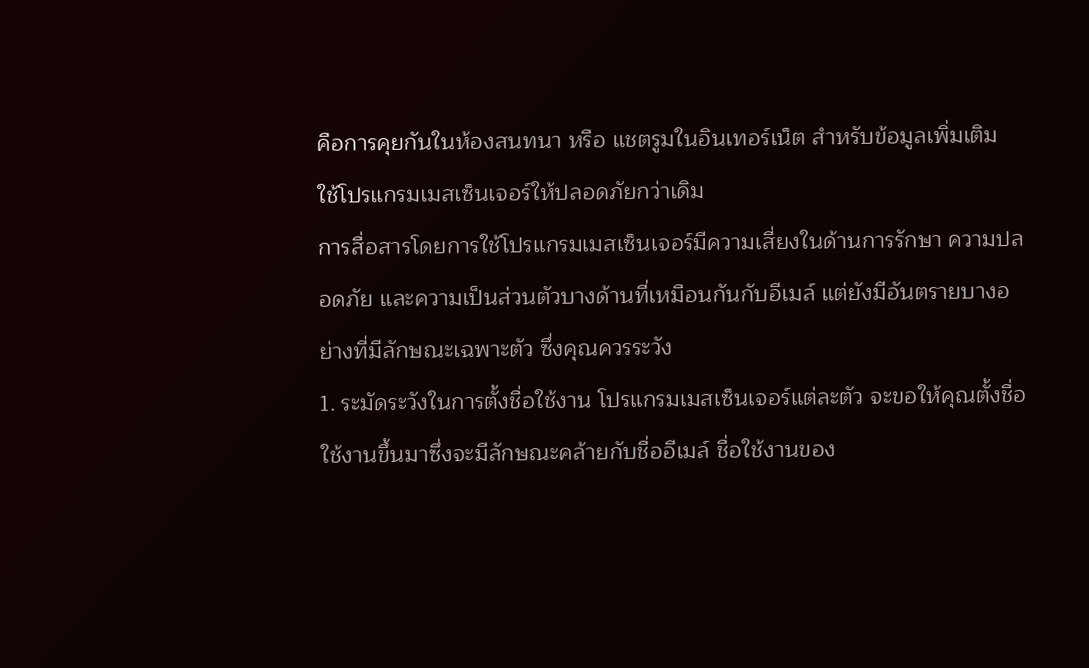คือการคุยกันในห้องสนทนา หรือ แชตรูมในอินเทอร์เน็ต สำหรับข้อมูลเพิ่มเติม
ใช้โปรแกรมเมสเซ็นเจอร์ให้ปลอดภัยกว่าเดิม
การสื่อสารโดยการใช้โปรแกรมเมสเซ็นเจอร์มีความเสี่ยงในด้านการรักษา ความปลอดภัย และความเป็นส่วนตัวบางด้านที่เหมือนกันกับอีเมล์ แต่ยังมีอันตรายบางอย่างที่มีลักษณะเฉพาะตัว ซึ่งคุณควรระวัง
1. ระมัดระวังในการตั้งชื่อใช้งาน โปรแกรมเมสเซ็นเจอร์แต่ละตัว จะขอให้คุณตั้งชื่อใช้งานขึ้นมาซึ่งจะมีลักษณะคล้ายกับชื่ออีเมล์ ชื่อใช้งานของ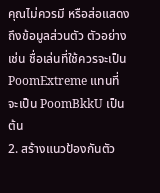คุณไม่ควรมี หรือส่อแสดงถึงข้อมูลส่วนตัว ตัวอย่างเช่น ชื่อเล่นที่ใช้ควรจะเป็น PoomExtreme แทนที่จะเป็น PoomBkkU เป็นต้น
2. สร้างแนวป้องกันตัว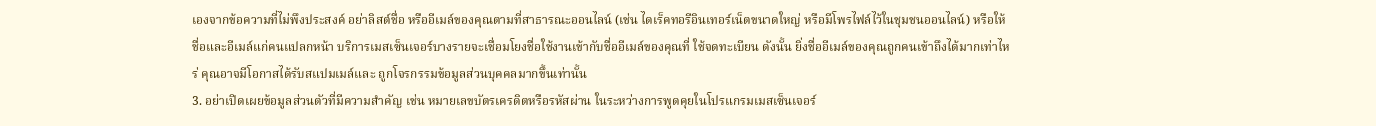เองจากข้อความที่ไม่พึงประสงค์ อย่าลิสต์ชื่อ หรืออีเมล์ของคุณตามที่สาธารณะออนไลน์ (เช่น ไดเร็คทอรีอินเทอร์เน็ตขนาดใหญ่ หรือมีโพรไฟล์ไว้ในชุมชนออนไลน์) หรือให้ชื่อและอีเมล์แก่คนแปลกหน้า บริการเมสเซ็นเจอร์บางรายจะเชื่อมโยงชื่อใช้งานเข้ากับชื่ออีเมล์ของคุณที่ ใช้จดทะเบียน ดังนั้น ยิ่งชื่ออีเมล์ของคุณถูกคนเข้าถึงได้มากเท่าไหร่ คุณอาจมีโอกาสได้รับสแปมเมล์และ ถูกโจรกรรมข้อมูลส่วนบุคคลมากขึ้นเท่านั้น
3. อย่าเปิดเผยข้อมูลส่วนตัวที่มีความสำคัญ เช่น หมายเลขบัตรเครดิตหรือรหัสผ่าน ในระหว่างการพูดคุยในโปรแกรมเมสเซ็นเจอร์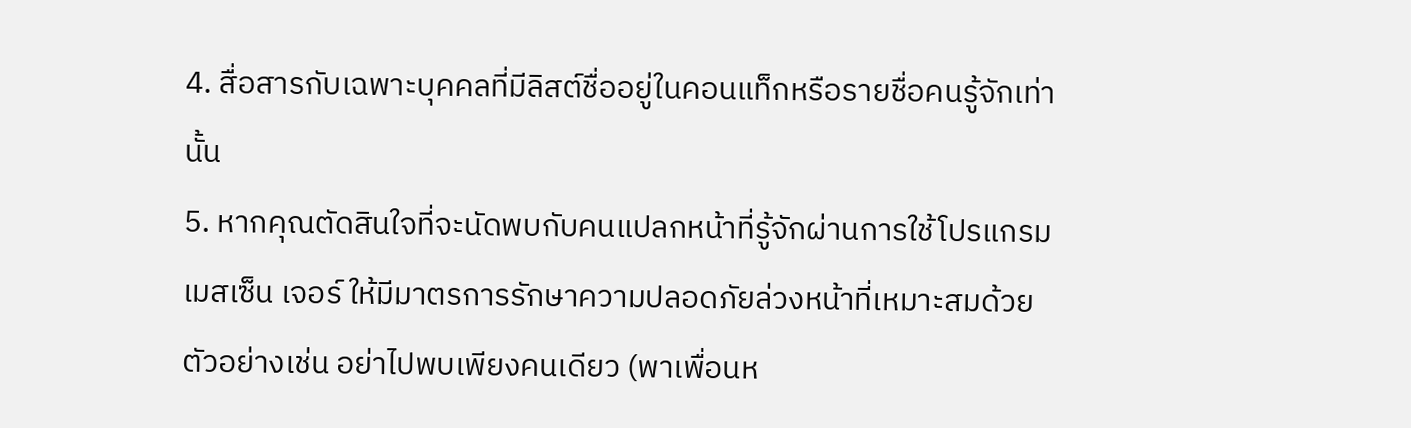4. สื่อสารกับเฉพาะบุคคลที่มีลิสต์ชื่ออยู่ในคอนแท็กหรือรายชื่อคนรู้จักเท่านั้น
5. หากคุณตัดสินใจที่จะนัดพบกับคนแปลกหน้าที่รู้จักผ่านการใช้โปรแกรมเมสเซ็น เจอร์ ให้มีมาตรการรักษาความปลอดภัยล่วงหน้าที่เหมาะสมด้วย ตัวอย่างเช่น อย่าไปพบเพียงคนเดียว (พาเพื่อนห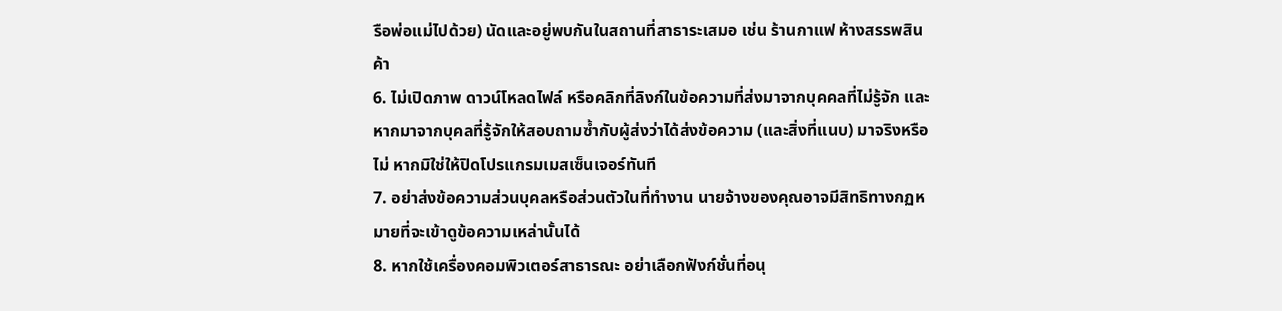รือพ่อแม่ไปด้วย) นัดและอยู่พบกันในสถานที่สาธาระเสมอ เช่น ร้านกาแฟ ห้างสรรพสินค้า
6. ไม่เปิดภาพ ดาวน์โหลดไฟล์ หรือคลิกที่ลิงก์ในข้อความที่ส่งมาจากบุคคลที่ไม่รู้จัก และหากมาจากบุคลที่รู้จักให้สอบถามซ้ำกับผู้ส่งว่าได้ส่งข้อความ (และสิ่งที่แนบ) มาจริงหรือไม่ หากมิใช่ให้ปิดโปรแกรมเมสเซ็นเจอร์ทันที
7. อย่าส่งข้อความส่วนบุคลหรือส่วนตัวในที่ทำงาน นายจ้างของคุณอาจมีสิทธิทางกฏหมายที่จะเข้าดูข้อความเหล่านั้นได้
8. หากใช้เครื่องคอมพิวเตอร์สาธารณะ อย่าเลือกฟังก์ชั่นที่อนุ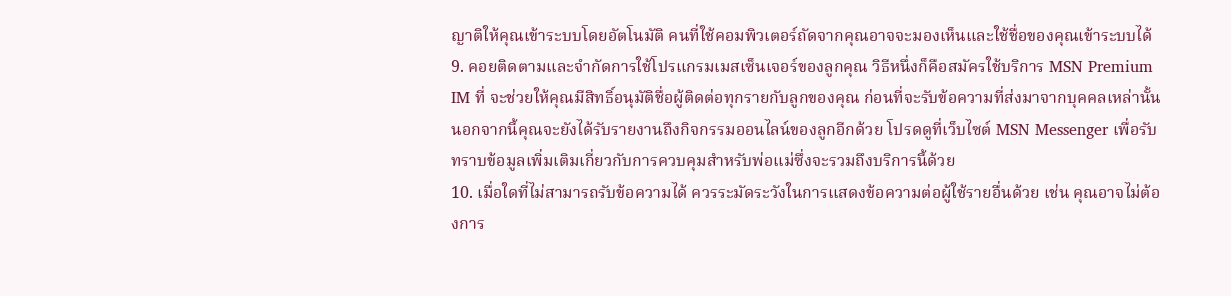ญาติให้คุณเข้าระบบโดยอัตโนมัติ คนที่ใช้คอมพิวเตอร์ถัดจากคุณอาจจะมองเห็นและใช้ชื่อของคุณเข้าระบบได้
9. คอยติดตามและจำกัดการใช้โปรแกรมเมสเซ็นเจอร์ของลูกคุณ วิธีหนึ่งก็คือสมัครใช้บริการ MSN Premium IM ที่ จะช่วยให้คุณมีสิทธิ์อนุมัติชื่อผู้ติดต่อทุกรายกับลูกของคุณ ก่อนที่จะรับข้อความที่ส่งมาจากบุคคลเหล่านั้น นอกจากนี้คุณจะยังได้รับรายงานถึงกิจกรรมออนไลน์ของลูกอีกด้วย โปรดดูที่เว็บไซต์ MSN Messenger เพื่อรับทราบข้อมูลเพิ่มเติมเกี่ยวกับการควบคุมสำหรับพ่อแม่ซึ่งจะรวมถึงบริการนี้ด้วย
10. เมื่อใดที่ไม่สามารถรับข้อความได้ ควรระมัดระวังในการแสดงข้อความต่อผู้ใช้รายอื่นด้วย เช่น คุณอาจไม่ต้องการ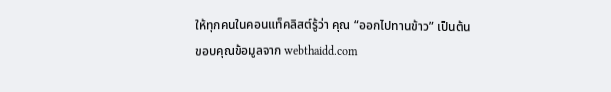ให้ทุกคนในคอนแท็คลิสต์รู้ว่า คุณ “ออกไปทานข้าว” เป็นต้น
ขอบคุณข้อมูลจาก webthaidd.com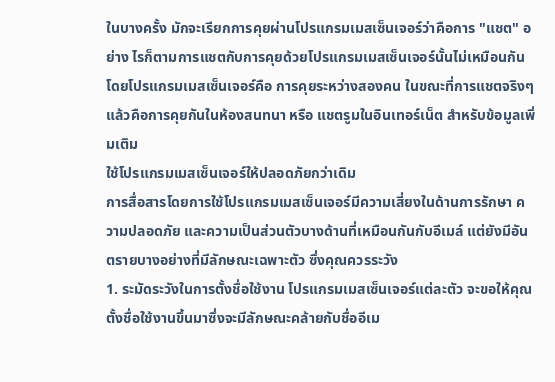ในบางครั้ง มักจะเรียกการคุยผ่านโปรแกรมเมสเซ็นเจอร์ว่าคือการ "แชต" อย่าง ไรก็ตามการแชตกับการคุยด้วยโปรแกรมเมสเซ็นเจอร์นั้นไม่เหมือนกัน โดยโปรแกรมเมสเซ็นเจอร์คือ การคุยระหว่างสองคน ในขณะที่การแชตจริงๆ แล้วคือการคุยกันในห้องสนทนา หรือ แชตรูมในอินเทอร์เน็ต สำหรับข้อมูลเพิ่มเติม
ใช้โปรแกรมเมสเซ็นเจอร์ให้ปลอดภัยกว่าเดิม
การสื่อสารโดยการใช้โปรแกรมเมสเซ็นเจอร์มีความเสี่ยงในด้านการรักษา ความปลอดภัย และความเป็นส่วนตัวบางด้านที่เหมือนกันกับอีเมล์ แต่ยังมีอันตรายบางอย่างที่มีลักษณะเฉพาะตัว ซึ่งคุณควรระวัง
1. ระมัดระวังในการตั้งชื่อใช้งาน โปรแกรมเมสเซ็นเจอร์แต่ละตัว จะขอให้คุณตั้งชื่อใช้งานขึ้นมาซึ่งจะมีลักษณะคล้ายกับชื่ออีเม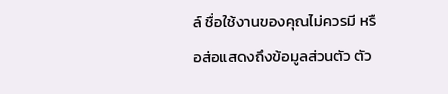ล์ ชื่อใช้งานของคุณไม่ควรมี หรือส่อแสดงถึงข้อมูลส่วนตัว ตัว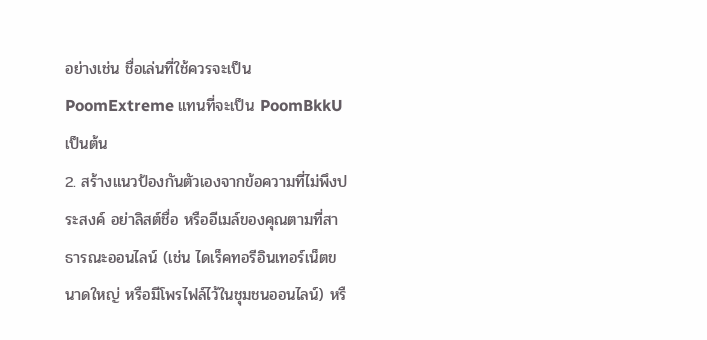อย่างเช่น ชื่อเล่นที่ใช้ควรจะเป็น PoomExtreme แทนที่จะเป็น PoomBkkU เป็นต้น
2. สร้างแนวป้องกันตัวเองจากข้อความที่ไม่พึงประสงค์ อย่าลิสต์ชื่อ หรืออีเมล์ของคุณตามที่สาธารณะออนไลน์ (เช่น ไดเร็คทอรีอินเทอร์เน็ตขนาดใหญ่ หรือมีโพรไฟล์ไว้ในชุมชนออนไลน์) หรื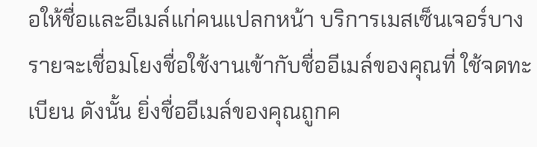อให้ชื่อและอีเมล์แก่คนแปลกหน้า บริการเมสเซ็นเจอร์บางรายจะเชื่อมโยงชื่อใช้งานเข้ากับชื่ออีเมล์ของคุณที่ ใช้จดทะเบียน ดังนั้น ยิ่งชื่ออีเมล์ของคุณถูกค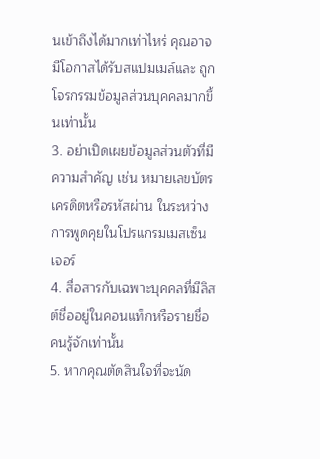นเข้าถึงได้มากเท่าไหร่ คุณอาจมีโอกาสได้รับสแปมเมล์และ ถูกโจรกรรมข้อมูลส่วนบุคคลมากขึ้นเท่านั้น
3. อย่าเปิดเผยข้อมูลส่วนตัวที่มีความสำคัญ เช่น หมายเลขบัตรเครดิตหรือรหัสผ่าน ในระหว่างการพูดคุยในโปรแกรมเมสเซ็นเจอร์
4. สื่อสารกับเฉพาะบุคคลที่มีลิสต์ชื่ออยู่ในคอนแท็กหรือรายชื่อคนรู้จักเท่านั้น
5. หากคุณตัดสินใจที่จะนัด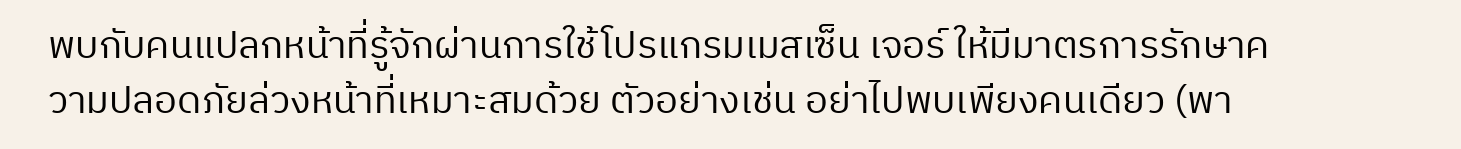พบกับคนแปลกหน้าที่รู้จักผ่านการใช้โปรแกรมเมสเซ็น เจอร์ ให้มีมาตรการรักษาความปลอดภัยล่วงหน้าที่เหมาะสมด้วย ตัวอย่างเช่น อย่าไปพบเพียงคนเดียว (พา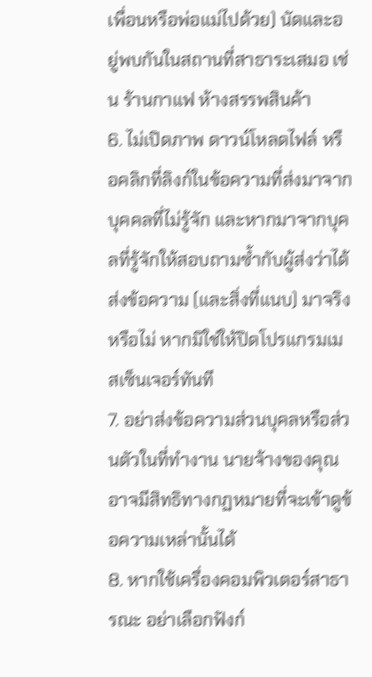เพื่อนหรือพ่อแม่ไปด้วย) นัดและอยู่พบกันในสถานที่สาธาระเสมอ เช่น ร้านกาแฟ ห้างสรรพสินค้า
6. ไม่เปิดภาพ ดาวน์โหลดไฟล์ หรือคลิกที่ลิงก์ในข้อความที่ส่งมาจากบุคคลที่ไม่รู้จัก และหากมาจากบุคลที่รู้จักให้สอบถามซ้ำกับผู้ส่งว่าได้ส่งข้อความ (และสิ่งที่แนบ) มาจริงหรือไม่ หากมิใช่ให้ปิดโปรแกรมเมสเซ็นเจอร์ทันที
7. อย่าส่งข้อความส่วนบุคลหรือส่วนตัวในที่ทำงาน นายจ้างของคุณอาจมีสิทธิทางกฏหมายที่จะเข้าดูข้อความเหล่านั้นได้
8. หากใช้เครื่องคอมพิวเตอร์สาธารณะ อย่าเลือกฟังก์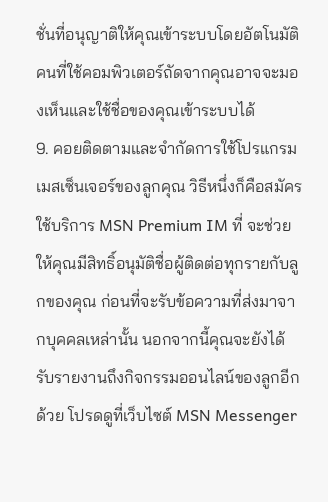ชั่นที่อนุญาติให้คุณเข้าระบบโดยอัตโนมัติ คนที่ใช้คอมพิวเตอร์ถัดจากคุณอาจจะมองเห็นและใช้ชื่อของคุณเข้าระบบได้
9. คอยติดตามและจำกัดการใช้โปรแกรมเมสเซ็นเจอร์ของลูกคุณ วิธีหนึ่งก็คือสมัครใช้บริการ MSN Premium IM ที่ จะช่วยให้คุณมีสิทธิ์อนุมัติชื่อผู้ติดต่อทุกรายกับลูกของคุณ ก่อนที่จะรับข้อความที่ส่งมาจากบุคคลเหล่านั้น นอกจากนี้คุณจะยังได้รับรายงานถึงกิจกรรมออนไลน์ของลูกอีกด้วย โปรดดูที่เว็บไซต์ MSN Messenger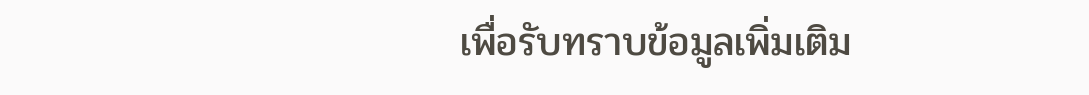เพื่อรับทราบข้อมูลเพิ่มเติม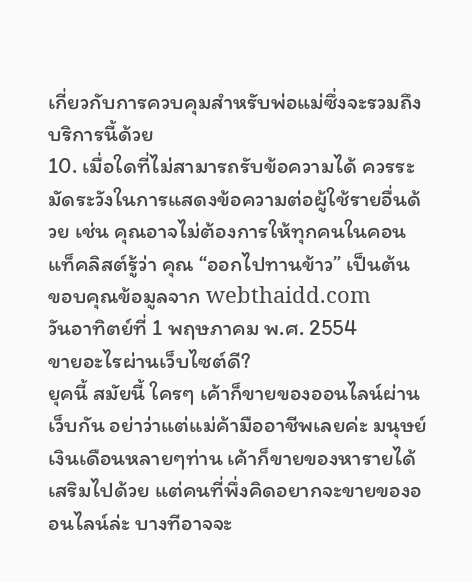เกี่ยวกับการควบคุมสำหรับพ่อแม่ซึ่งจะรวมถึงบริการนี้ด้วย
10. เมื่อใดที่ไม่สามารถรับข้อความได้ ควรระมัดระวังในการแสดงข้อความต่อผู้ใช้รายอื่นด้วย เช่น คุณอาจไม่ต้องการให้ทุกคนในคอนแท็คลิสต์รู้ว่า คุณ “ออกไปทานข้าว” เป็นต้น
ขอบคุณข้อมูลจาก webthaidd.com
วันอาทิตย์ที่ 1 พฤษภาคม พ.ศ. 2554
ขายอะไรผ่านเว็บไซต์ดี?
ยุคนี้ สมัยนี้ ใครๆ เค้าก็ขายของออนไลน์ผ่านเว็บกัน อย่าว่าแต่แม่ค้ามืออาชีพเลยค่ะ มนุษย์เงินเดือนหลายๆท่าน เค้าก็ขายของหารายได้เสริมไปด้วย แต่คนที่พึ่งคิดอยากจะขายของออนไลน์ล่ะ บางทีอาจจะ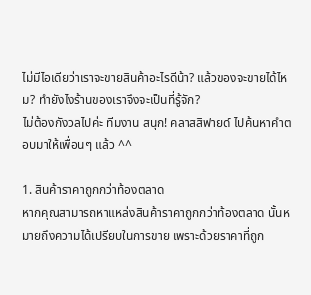ไม่มีไอเดียว่าเราจะขายสินค้าอะไรดีน้า? แล้วของจะขายได้ไหม? ทำยังไงร้านของเราจึงจะเป็นที่รู้จัก?
ไม่ต้องกังวลไปค่ะ ทีมงาน สนุก! คลาสสิฟายด์ ไปค้นหาคำตอบมาให้เพื่อนๆ แล้ว ^^

1. สินค้าราคาถูกกว่าท้องตลาด
หากคุณสามารถหาแหล่งสินค้าราคาถูกกว่าท้องตลาด นั้นหมายถึงความได้เปรียบในการขาย เพราะด้วยราคาที่ถูก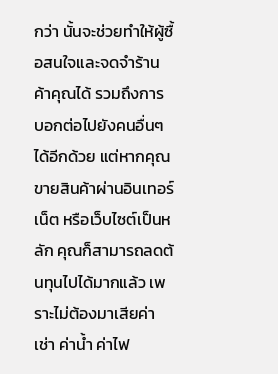กว่า นั้นจะช่วยทำให้ผู้ซื้อสนใจและจดจำร้านค้าคุณได้ รวมถึงการบอกต่อไปยังคนอื่นๆได้อีกด้วย แต่หากคุณขายสินค้าผ่านอินเทอร์เน็ต หรือเว็บไซต์เป็นหลัก คุณก็สามารถลดต้นทุนไปได้มากแล้ว เพราะไม่ต้องมาเสียค่าเช่า ค่าน้ำ ค่าไฟ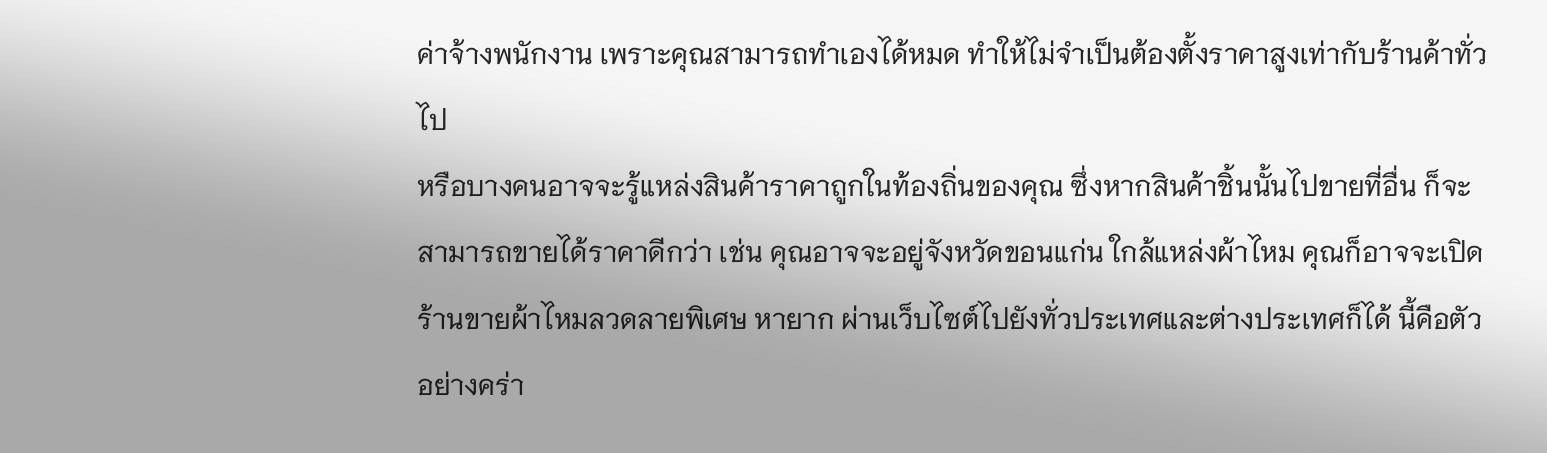ค่าจ้างพนักงาน เพราะคุณสามารถทำเองได้หมด ทำให้ไม่จำเป็นต้องตั้งราคาสูงเท่ากับร้านค้าทั่วไป
หรือบางคนอาจจะรู้แหล่งสินค้าราคาถูกในท้องถิ่นของคุณ ซึ่งหากสินค้าชิ้นนั้นไปขายที่อื่น ก็จะสามารถขายได้ราคาดีกว่า เช่น คุณอาจจะอยู่จังหวัดขอนแก่น ใกล้แหล่งผ้าไหม คุณก็อาจจะเปิดร้านขายผ้าไหมลวดลายพิเศษ หายาก ผ่านเว็บไซต์ไปยังทั่วประเทศและต่างประเทศก็ได้ นี้คือตัวอย่างคร่า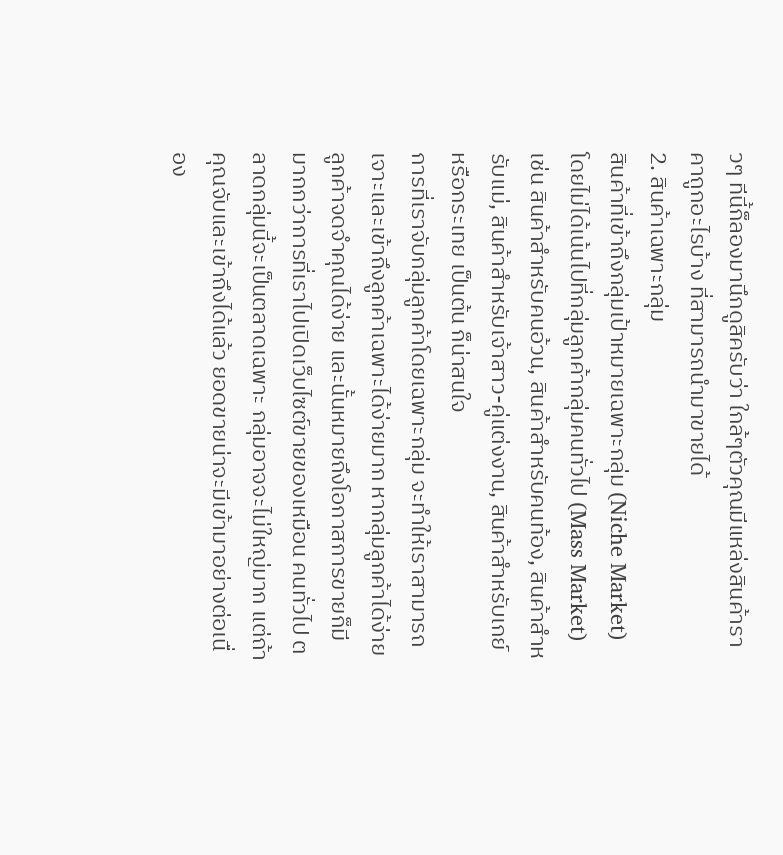วๆ ทีนี้ก็ลองมานึกดูสิครับว่า ใกล้ๆตัวคุณมีแหล่งสินค้าราคาถูกอะไรบ้าง ที่สามารถนำมาขายได้
2. สินค้าเฉพาะกลุ่ม
สินค้าที่เข้าถึงกลุ่มเป้าหมายเฉพาะกลุ่ม (Niche Market) โดยไม่ได้เน้นไปที่กลุ่มลูกค้ากลุ่มคนทั่วไป (Mass Market) เช่น สินค้าสำหรับคนอ้วน, สินค้าสำหรับคนท้อง, สินค้าสำหรับแม่, สินค้าสำหรับเจ้าสาว-คู่แต่งงาน, สินค้าสำหรับเกย์ หรือกระเทย เป็นต้น ก็น่าสนใจ
การที่เราจับกลุ่มลูกค้าโดยเฉพาะกลุ่ม จะทำให้เราสามารถเจาะและเข้าถึงลูกค้าเฉพาะได้ง่ายมาก หากลุ่มลูกค้าได้ง่าย ลูกค้าจดจำคุณได้ง่าย และนั้นหมายถึงโอกาสการขายก็มีมากกว่าการที่เราไปเปิดเว็บไซต์ขายของเหมือน คนทั่วไป ตลาดกลุ่มนี้จะเป็นตลาดเฉพาะ กลุ่มอาจจะไม่ใหญ่มาก แต่ถ้าคุณจับและเข้าถึงได้แล้ว ยอดขายน่าจะมีเข้ามาอย่างต่อเนื่อง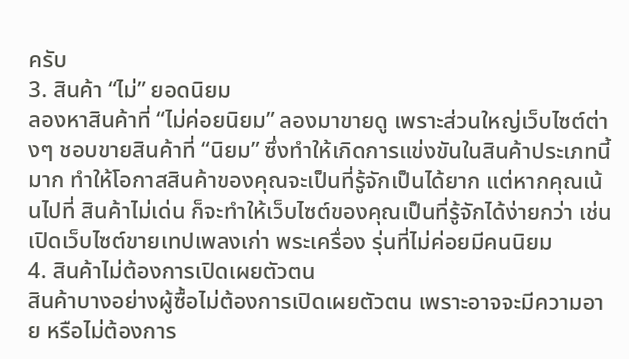ครับ
3. สินค้า “ไม่” ยอดนิยม
ลองหาสินค้าที่ “ไม่ค่อยนิยม” ลองมาขายดู เพราะส่วนใหญ่เว็บไซต์ต่างๆ ชอบขายสินค้าที่ “นิยม” ซึ่งทำให้เกิดการแข่งขันในสินค้าประเภทนี้มาก ทำให้โอกาสสินค้าของคุณจะเป็นที่รู้จักเป็นได้ยาก แต่หากคุณเน้นไปที่ สินค้าไม่เด่น ก็จะทำให้เว็บไซต์ของคุณเป็นที่รู้จักได้ง่ายกว่า เช่น เปิดเว็บไซต์ขายเทปเพลงเก่า พระเครื่อง รุ่นที่ไม่ค่อยมีคนนิยม
4. สินค้าไม่ต้องการเปิดเผยตัวตน
สินค้าบางอย่างผู้ซื้อไม่ต้องการเปิดเผยตัวตน เพราะอาจจะมีความอาย หรือไม่ต้องการ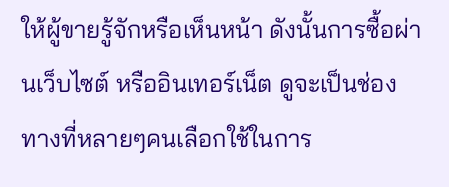ให้ผู้ขายรู้จักหรือเห็นหน้า ดังนั้นการซื้อผ่านเว็บไซต์ หรืออินเทอร์เน็ต ดูจะเป็นช่องทางที่หลายๆคนเลือกใช้ในการ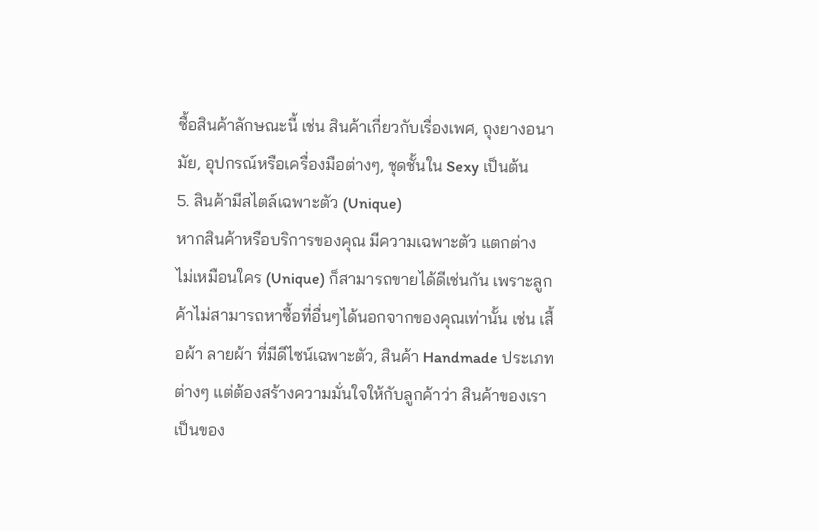ซื้อสินค้าลักษณะนี้ เช่น สินค้าเกี่ยวกับเรื่องเพศ, ถุงยางอนามัย, อุปกรณ์หรือเครื่องมือต่างๆ, ชุดชั้นใน Sexy เป็นต้น
5. สินค้ามีสไตล์เฉพาะตัว (Unique)
หากสินค้าหรือบริการของคุณ มีความเฉพาะตัว แตกต่าง ไม่เหมือนใคร (Unique) ก็สามารถขายได้ดีเช่นกัน เพราะลูกค้าไม่สามารถหาซื้อที่อื่นๆได้นอกจากของคุณเท่านั้น เช่น เสื้อผ้า ลายผ้า ที่มีดีไซน์เฉพาะตัว, สินค้า Handmade ประเภทต่างๆ แต่ต้องสร้างความมั่นใจให้กับลูกค้าว่า สินค้าของเราเป็นของ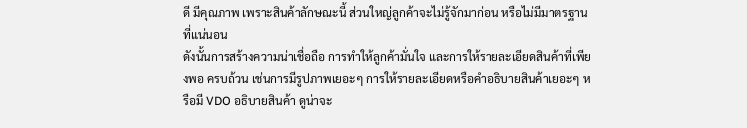ดี มีคุณภาพ เพราะสินค้าลักษณะนี้ ส่วนใหญ่ลูกค้าจะไม่รู้จักมาก่อน หรือไม่มีมาตรฐานที่แน่นอน
ดังนั้นการสร้างความน่าเชื่อถือ การทำให้ลูกค้ามั่นใจ และการให้รายละเอียดสินค้าที่เพียงพอ ครบถ้วน เช่นการมีรูปภาพเยอะๆ การให้รายละเอียดหรือคำอธิบายสินค้าเยอะๆ หรือมี VDO อธิบายสินค้า ดูน่าจะ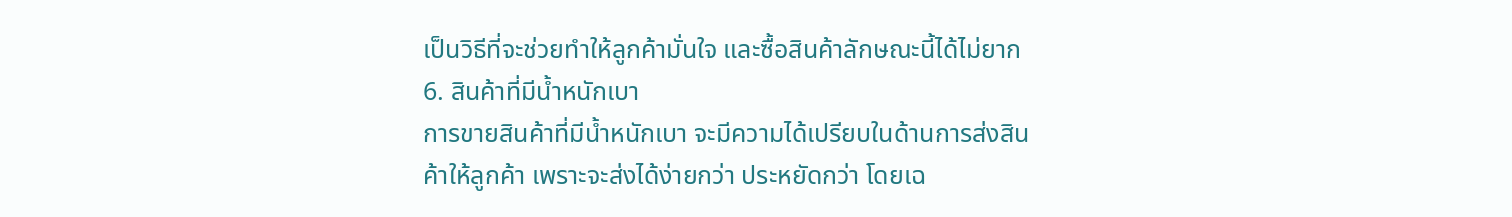เป็นวิธีที่จะช่วยทำให้ลูกค้ามั่นใจ และซื้อสินค้าลักษณะนี้ได้ไม่ยาก
6. สินค้าที่มีน้ำหนักเบา
การขายสินค้าที่มีน้ำหนักเบา จะมีความได้เปรียบในด้านการส่งสินค้าให้ลูกค้า เพราะจะส่งได้ง่ายกว่า ประหยัดกว่า โดยเฉ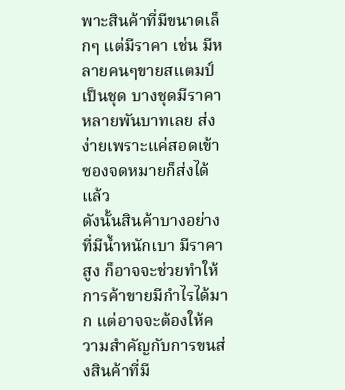พาะสินค้าที่มีขนาดเล็กๆ แต่มีราคา เช่น มีหลายคนๆขายสแตมป์เป็นชุด บางชุดมีราคาหลายพันบาทเลย ส่งง่ายเพราะแค่สอดเข้าซองจดหมายก็ส่งได้แล้ว
ดังนั้นสินค้าบางอย่างที่มีน้ำหนักเบา มีราคาสูง ก็อาจจะช่วยทำให้การค้าขายมีกำไรได้มาก แต่อาจจะต้องให้ความสำคัญกับการขนส่งสินค้าที่มี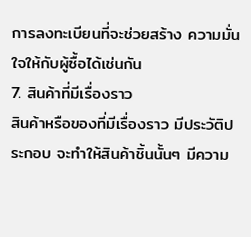การลงทะเบียนที่จะช่วยสร้าง ความมั่นใจให้กับผู้ซื้อได้เช่นกัน
7. สินค้าที่มีเรื่องราว
สินค้าหรือของที่มีเรื่องราว มีประวัติประกอบ จะทำให้สินค้าชิ้นนั้นๆ มีความ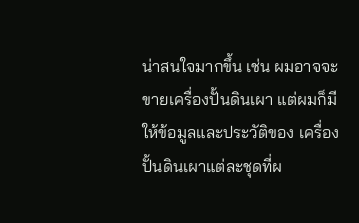น่าสนใจมากขึ้น เช่น ผมอาจจะขายเครื่องปั้นดินเผา แต่ผมก็มีให้ข้อมูลและประวัติของ เครื่องปั้นดินเผาแต่ละชุดที่ผ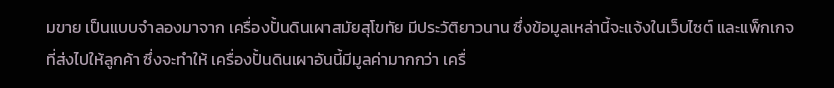มขาย เป็นแบบจำลองมาจาก เครื่องปั้นดินเผาสมัยสุโขทัย มีประวัติยาวนาน ซึ่งข้อมูลเหล่านี้จะแจ้งในเว็บไซต์ และแพ็กเกจที่ส่งไปให้ลูกค้า ซึ่งจะทำให้ เครื่องปั้นดินเผาอันนี้มีมูลค่ามากกว่า เครื่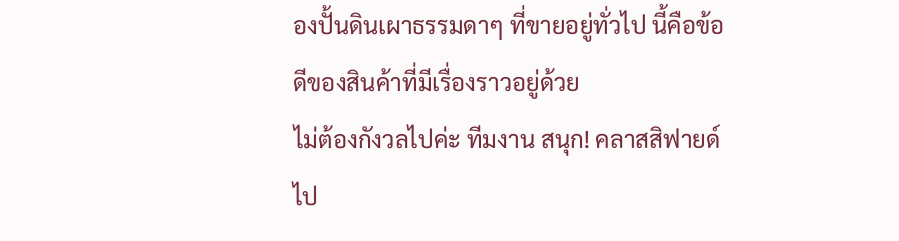องปั้นดินเผาธรรมดาๆ ที่ขายอยู่ทั่วไป นี้คือข้อดีของสินค้าที่มีเรื่องราวอยู่ด้วย
ไม่ต้องกังวลไปค่ะ ทีมงาน สนุก! คลาสสิฟายด์ ไป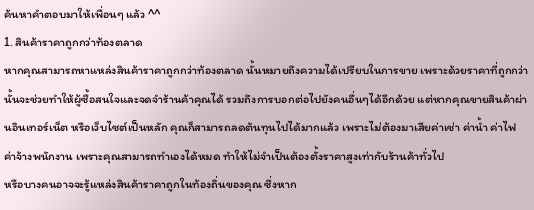ค้นหาคำตอบมาให้เพื่อนๆ แล้ว ^^
1. สินค้าราคาถูกกว่าท้องตลาด
หากคุณสามารถหาแหล่งสินค้าราคาถูกกว่าท้องตลาด นั้นหมายถึงความได้เปรียบในการขาย เพราะด้วยราคาที่ถูกกว่า นั้นจะช่วยทำให้ผู้ซื้อสนใจและจดจำร้านค้าคุณได้ รวมถึงการบอกต่อไปยังคนอื่นๆได้อีกด้วย แต่หากคุณขายสินค้าผ่านอินเทอร์เน็ต หรือเว็บไซต์เป็นหลัก คุณก็สามารถลดต้นทุนไปได้มากแล้ว เพราะไม่ต้องมาเสียค่าเช่า ค่าน้ำ ค่าไฟ ค่าจ้างพนักงาน เพราะคุณสามารถทำเองได้หมด ทำให้ไม่จำเป็นต้องตั้งราคาสูงเท่ากับร้านค้าทั่วไป
หรือบางคนอาจจะรู้แหล่งสินค้าราคาถูกในท้องถิ่นของคุณ ซึ่งหาก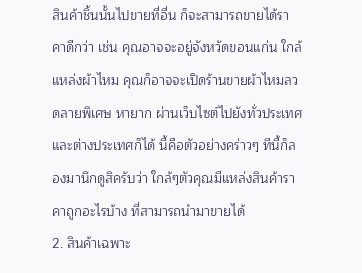สินค้าชิ้นนั้นไปขายที่อื่น ก็จะสามารถขายได้ราคาดีกว่า เช่น คุณอาจจะอยู่จังหวัดขอนแก่น ใกล้แหล่งผ้าไหม คุณก็อาจจะเปิดร้านขายผ้าไหมลวดลายพิเศษ หายาก ผ่านเว็บไซต์ไปยังทั่วประเทศและต่างประเทศก็ได้ นี้คือตัวอย่างคร่าวๆ ทีนี้ก็ลองมานึกดูสิครับว่า ใกล้ๆตัวคุณมีแหล่งสินค้าราคาถูกอะไรบ้าง ที่สามารถนำมาขายได้
2. สินค้าเฉพาะ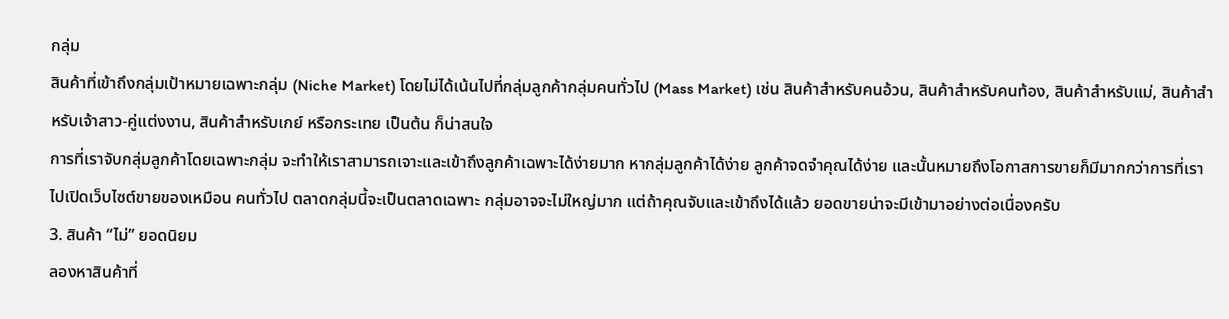กลุ่ม
สินค้าที่เข้าถึงกลุ่มเป้าหมายเฉพาะกลุ่ม (Niche Market) โดยไม่ได้เน้นไปที่กลุ่มลูกค้ากลุ่มคนทั่วไป (Mass Market) เช่น สินค้าสำหรับคนอ้วน, สินค้าสำหรับคนท้อง, สินค้าสำหรับแม่, สินค้าสำหรับเจ้าสาว-คู่แต่งงาน, สินค้าสำหรับเกย์ หรือกระเทย เป็นต้น ก็น่าสนใจ
การที่เราจับกลุ่มลูกค้าโดยเฉพาะกลุ่ม จะทำให้เราสามารถเจาะและเข้าถึงลูกค้าเฉพาะได้ง่ายมาก หากลุ่มลูกค้าได้ง่าย ลูกค้าจดจำคุณได้ง่าย และนั้นหมายถึงโอกาสการขายก็มีมากกว่าการที่เราไปเปิดเว็บไซต์ขายของเหมือน คนทั่วไป ตลาดกลุ่มนี้จะเป็นตลาดเฉพาะ กลุ่มอาจจะไม่ใหญ่มาก แต่ถ้าคุณจับและเข้าถึงได้แล้ว ยอดขายน่าจะมีเข้ามาอย่างต่อเนื่องครับ
3. สินค้า “ไม่” ยอดนิยม
ลองหาสินค้าที่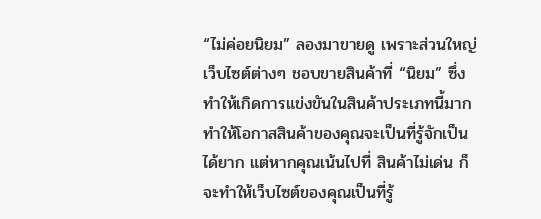“ไม่ค่อยนิยม” ลองมาขายดู เพราะส่วนใหญ่เว็บไซต์ต่างๆ ชอบขายสินค้าที่ “นิยม” ซึ่งทำให้เกิดการแข่งขันในสินค้าประเภทนี้มาก ทำให้โอกาสสินค้าของคุณจะเป็นที่รู้จักเป็นได้ยาก แต่หากคุณเน้นไปที่ สินค้าไม่เด่น ก็จะทำให้เว็บไซต์ของคุณเป็นที่รู้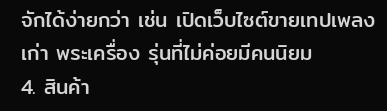จักได้ง่ายกว่า เช่น เปิดเว็บไซต์ขายเทปเพลงเก่า พระเครื่อง รุ่นที่ไม่ค่อยมีคนนิยม
4. สินค้า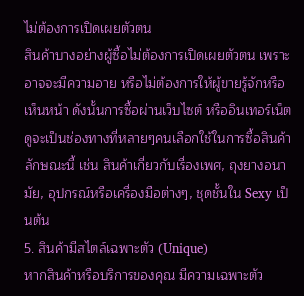ไม่ต้องการเปิดเผยตัวตน
สินค้าบางอย่างผู้ซื้อไม่ต้องการเปิดเผยตัวตน เพราะอาจจะมีความอาย หรือไม่ต้องการให้ผู้ขายรู้จักหรือเห็นหน้า ดังนั้นการซื้อผ่านเว็บไซต์ หรืออินเทอร์เน็ต ดูจะเป็นช่องทางที่หลายๆคนเลือกใช้ในการซื้อสินค้าลักษณะนี้ เช่น สินค้าเกี่ยวกับเรื่องเพศ, ถุงยางอนามัย, อุปกรณ์หรือเครื่องมือต่างๆ, ชุดชั้นใน Sexy เป็นต้น
5. สินค้ามีสไตล์เฉพาะตัว (Unique)
หากสินค้าหรือบริการของคุณ มีความเฉพาะตัว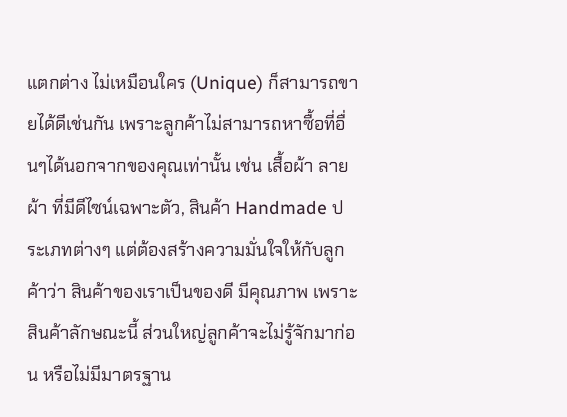แตกต่าง ไม่เหมือนใคร (Unique) ก็สามารถขายได้ดีเช่นกัน เพราะลูกค้าไม่สามารถหาซื้อที่อื่นๆได้นอกจากของคุณเท่านั้น เช่น เสื้อผ้า ลายผ้า ที่มีดีไซน์เฉพาะตัว, สินค้า Handmade ประเภทต่างๆ แต่ต้องสร้างความมั่นใจให้กับลูกค้าว่า สินค้าของเราเป็นของดี มีคุณภาพ เพราะสินค้าลักษณะนี้ ส่วนใหญ่ลูกค้าจะไม่รู้จักมาก่อน หรือไม่มีมาตรฐาน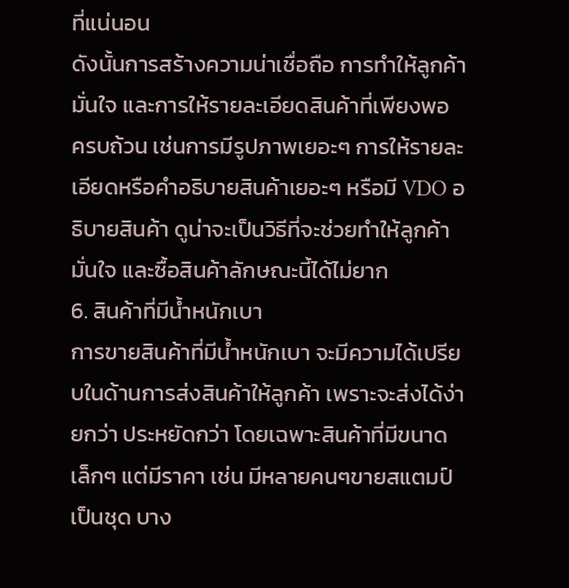ที่แน่นอน
ดังนั้นการสร้างความน่าเชื่อถือ การทำให้ลูกค้ามั่นใจ และการให้รายละเอียดสินค้าที่เพียงพอ ครบถ้วน เช่นการมีรูปภาพเยอะๆ การให้รายละเอียดหรือคำอธิบายสินค้าเยอะๆ หรือมี VDO อธิบายสินค้า ดูน่าจะเป็นวิธีที่จะช่วยทำให้ลูกค้ามั่นใจ และซื้อสินค้าลักษณะนี้ได้ไม่ยาก
6. สินค้าที่มีน้ำหนักเบา
การขายสินค้าที่มีน้ำหนักเบา จะมีความได้เปรียบในด้านการส่งสินค้าให้ลูกค้า เพราะจะส่งได้ง่ายกว่า ประหยัดกว่า โดยเฉพาะสินค้าที่มีขนาดเล็กๆ แต่มีราคา เช่น มีหลายคนๆขายสแตมป์เป็นชุด บาง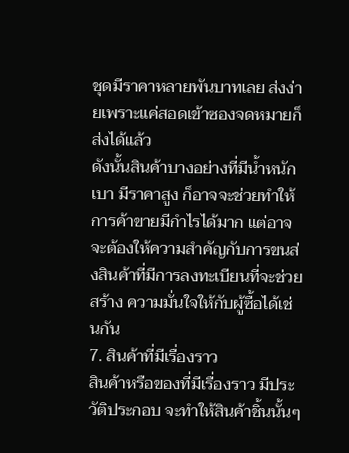ชุดมีราคาหลายพันบาทเลย ส่งง่ายเพราะแค่สอดเข้าซองจดหมายก็ส่งได้แล้ว
ดังนั้นสินค้าบางอย่างที่มีน้ำหนักเบา มีราคาสูง ก็อาจจะช่วยทำให้การค้าขายมีกำไรได้มาก แต่อาจจะต้องให้ความสำคัญกับการขนส่งสินค้าที่มีการลงทะเบียนที่จะช่วยสร้าง ความมั่นใจให้กับผู้ซื้อได้เช่นกัน
7. สินค้าที่มีเรื่องราว
สินค้าหรือของที่มีเรื่องราว มีประวัติประกอบ จะทำให้สินค้าชิ้นนั้นๆ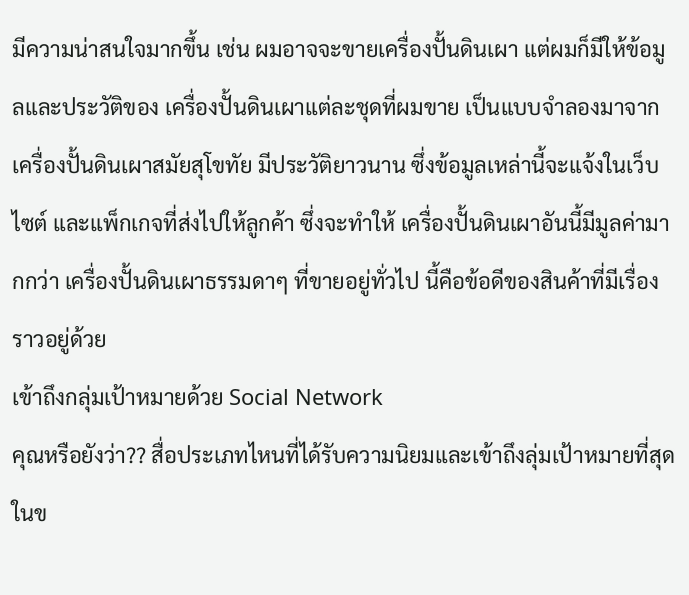มีความน่าสนใจมากขึ้น เช่น ผมอาจจะขายเครื่องปั้นดินเผา แต่ผมก็มีให้ข้อมูลและประวัติของ เครื่องปั้นดินเผาแต่ละชุดที่ผมขาย เป็นแบบจำลองมาจาก เครื่องปั้นดินเผาสมัยสุโขทัย มีประวัติยาวนาน ซึ่งข้อมูลเหล่านี้จะแจ้งในเว็บไซต์ และแพ็กเกจที่ส่งไปให้ลูกค้า ซึ่งจะทำให้ เครื่องปั้นดินเผาอันนี้มีมูลค่ามากกว่า เครื่องปั้นดินเผาธรรมดาๆ ที่ขายอยู่ทั่วไป นี้คือข้อดีของสินค้าที่มีเรื่องราวอยู่ด้วย
เข้าถึงกลุ่มเป้าหมายด้วย Social Network
คุณหรือยังว่า?? สื่อประเภทไหนที่ได้รับความนิยมและเข้าถึงลุ่มเป้าหมายที่สุด ในข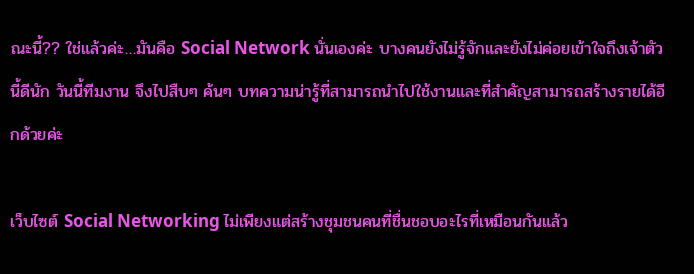ณะนี้?? ใช่แล้วค่ะ…มันคือ Social Network นั่นเองค่ะ บางคนยังไม่รู้จักและยังไม่ค่อยเข้าใจถึงเจ้าตัวนี้ดีนัก วันนี้ทีมงาน จึงไปสืบๆ ค้นๆ บทความน่ารู้ที่สามารถนำไปใช้งานและที่สำคัญสามารถสร้างรายได้อีกด้วยค่ะ

เว็บไซต์ Social Networking ไม่เพียงแต่สร้างชุมชนคนที่ชื่นชอบอะไรที่เหมือนกันแล้ว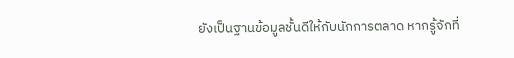ยังเป็นฐานข้อมูลชั้นดีให้กับนักการตลาด หากรู้จักที่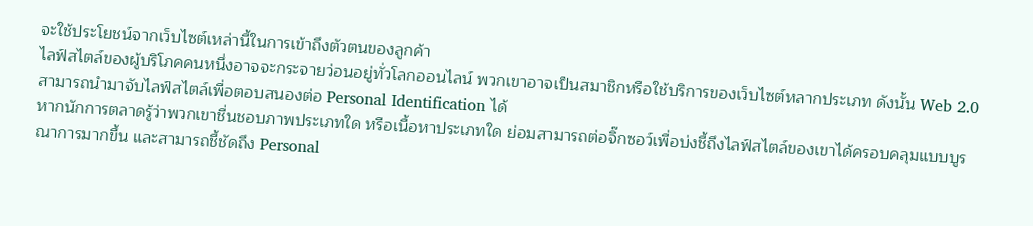จะใช้ประโยชน์จากเว็บไซต์เหล่านี้ในการเข้าถึงตัวตนของลูกค้า
ไลฟ์สไตล์ของผู้บริโภคคนหนึ่งอาจจะกระจายว่อนอยู่ทั่วโลกออนไลน์ พวกเขาอาจเป็นสมาชิกหรือใช้บริการของเว็บไซต์หลากประเภท ดังนั้น Web 2.0 สามารถนำมาจับไลฟ์สไตล์เพื่อตอบสนองต่อ Personal Identification ได้
หากนักการตลาดรู้ว่าพวกเขาชื่นชอบภาพประเภทใด หรือเนื้อหาประเภทใด ย่อมสามารถต่อจิ๊กซอว์เพื่อบ่งชี้ถึงไลฟ์สไตล์ของเขาได้ครอบคลุมแบบบูรณาการมากขึ้น และสามารถชี้ชัดถึง Personal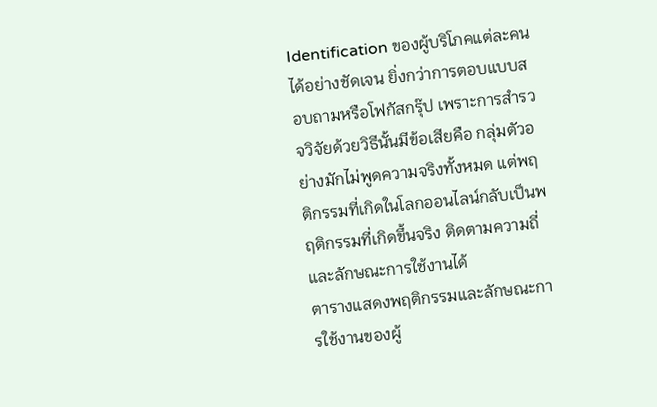Identification ของผู้บริโภคแต่ละคนได้อย่างชัดเจน ยิ่งกว่าการตอบแบบสอบถามหรือโฟกัสกรุ๊ป เพราะการสำรวจวิจัยด้วยวิธีนั้นมีข้อเสียคือ กลุ่มตัวอย่างมักไม่พูดความจริงทั้งหมด แต่พฤติกรรมที่เกิดในโลกออนไลน์กลับเป็นพฤติกรรมที่เกิดขึ้นจริง ติดตามความถี่และลักษณะการใช้งานได้
ตารางแสดงพฤติกรรมและลักษณะการใช้งานของผู้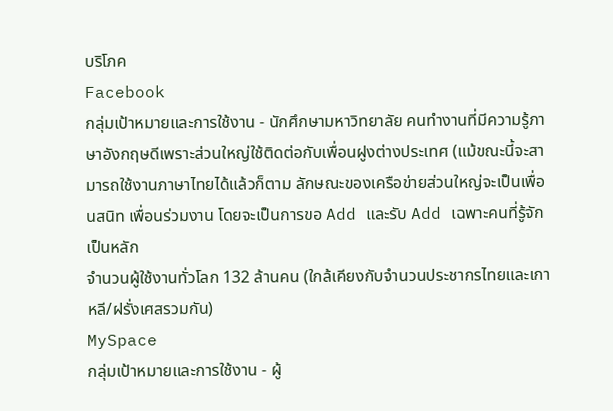บริโภค
Facebook
กลุ่มเป้าหมายและการใช้งาน - นักศึกษามหาวิทยาลัย คนทำงานที่มีความรู้ภาษาอังกฤษดีเพราะส่วนใหญ่ใช้ติดต่อกับเพื่อนฝูงต่างประเทศ (แม้ขณะนี้จะสามารถใช้งานภาษาไทยได้แล้วก็ตาม ลักษณะของเครือข่ายส่วนใหญ่จะเป็นเพื่อนสนิท เพื่อนร่วมงาน โดยจะเป็นการขอ Add และรับ Add เฉพาะคนที่รู้จักเป็นหลัก
จำนวนผู้ใช้งานทั่วโลก 132 ล้านคน (ใกล้เคียงกับจำนวนประชากรไทยและเกาหลี/ฝรั่งเศสรวมกัน)
MySpace
กลุ่มเป้าหมายและการใช้งาน - ผู้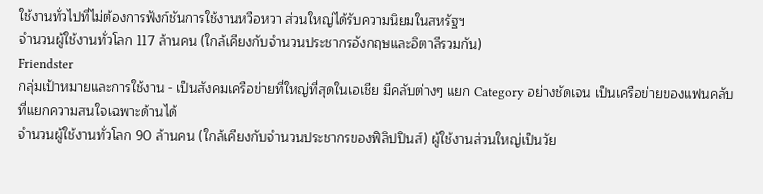ใช้งานทั่วไปที่ไม่ต้องการฟังก์ชันการใช้งานหวือหวา ส่วนใหญ่ได้รับความนิยมในสหรัฐฯ
จำนวนผู้ใช้งานทั่วโลก 117 ล้านคน (ใกล้เคียงกับจำนวนประชากรอังกฤษและอิตาลีรวมกัน)
Friendster
กลุ่มเป้าหมายและการใช้งาน - เป็นสังคมเครือข่ายที่ใหญ่ที่สุดในเอเชีย มีคลับต่างๆ แยก Category อย่างชัดเจน เป็นเครือข่ายของแฟนคลับที่แยกความสนใจเฉพาะด้านได้
จำนวนผู้ใช้งานทั่วโลก 90 ล้านคน (ใกล้เคียงกับจำนวนประชากรของฟิลิปปินส์) ผู้ใช้งานส่วนใหญ่เป็นวัย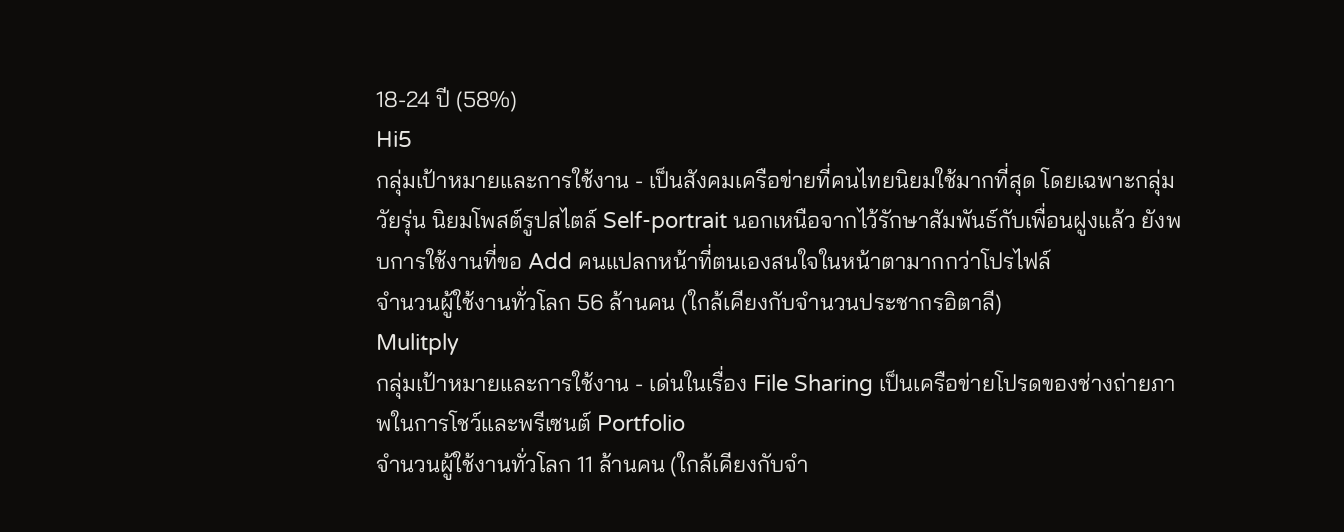18-24 ปี (58%)
Hi5
กลุ่มเป้าหมายและการใช้งาน - เป็นสังคมเครือข่ายที่คนไทยนิยมใช้มากที่สุด โดยเฉพาะกลุ่มวัยรุ่น นิยมโพสต์รูปสไตล์ Self-portrait นอกเหนือจากไว้รักษาสัมพันธ์กับเพื่อนฝูงแล้ว ยังพบการใช้งานที่ขอ Add คนแปลกหน้าที่ตนเองสนใจในหน้าตามากกว่าโปรไฟล์
จำนวนผู้ใช้งานทั่วโลก 56 ล้านคน (ใกล้เคียงกับจำนวนประชากรอิตาลี)
Mulitply
กลุ่มเป้าหมายและการใช้งาน - เด่นในเรื่อง File Sharing เป็นเครือข่ายโปรดของช่างถ่ายภาพในการโชว์และพรีเซนต์ Portfolio
จำนวนผู้ใช้งานทั่วโลก 11 ล้านคน (ใกล้เคียงกับจำ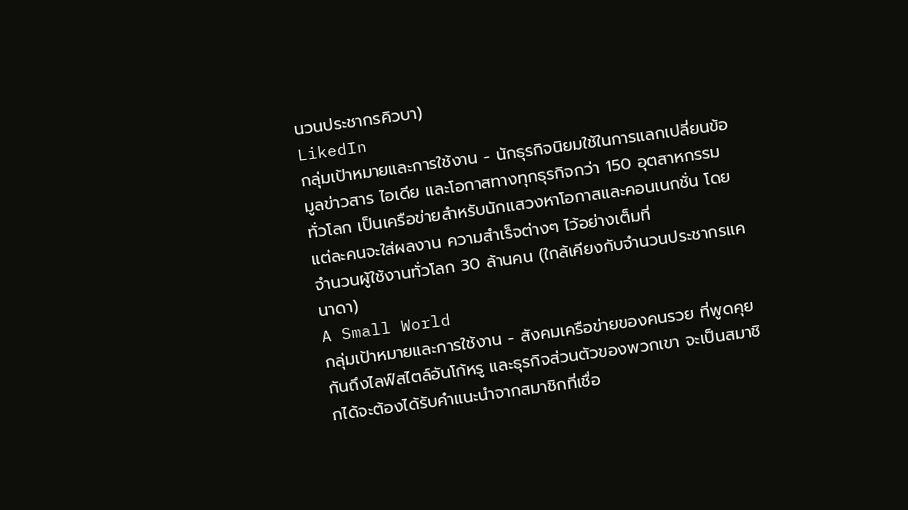นวนประชากรคิวบา)
LikedIn
กลุ่มเป้าหมายและการใช้งาน - นักธุรกิจนิยมใช้ในการแลกเปลี่ยนข้อมูลข่าวสาร ไอเดีย และโอกาสทางทุกธุรกิจกว่า 150 อุตสาหกรรมทั่วโลก เป็นเครือข่ายสำหรับนักแสวงหาโอกาสและคอนเนกชั่น โดยแต่ละคนจะใส่ผลงาน ความสำเร็จต่างๆ ไว้อย่างเต็มที่
จำนวนผู้ใช้งานทั่วโลก 30 ล้านคน (ใกล้เคียงกับจำนวนประชากรแคนาดา)
A Small World
กลุ่มเป้าหมายและการใช้งาน - สังคมเครือข่ายของคนรวย ที่พูดคุยกันถึงไลฟ์สไตล์อันโก้หรู และธุรกิจส่วนตัวของพวกเขา จะเป็นสมาชิกได้จะต้องได้รับคำแนะนำจากสมาชิกที่เชื่อ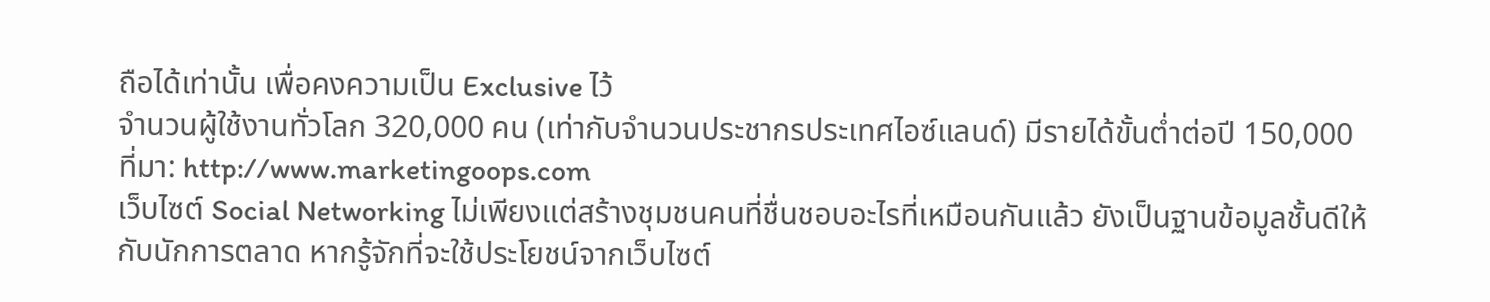ถือได้เท่านั้น เพื่อคงความเป็น Exclusive ไว้
จำนวนผู้ใช้งานทั่วโลก 320,000 คน (เท่ากับจำนวนประชากรประเทศไอซ์แลนด์) มีรายได้ขั้นต่ำต่อปี 150,000
ที่มา: http://www.marketingoops.com
เว็บไซต์ Social Networking ไม่เพียงแต่สร้างชุมชนคนที่ชื่นชอบอะไรที่เหมือนกันแล้ว ยังเป็นฐานข้อมูลชั้นดีให้กับนักการตลาด หากรู้จักที่จะใช้ประโยชน์จากเว็บไซต์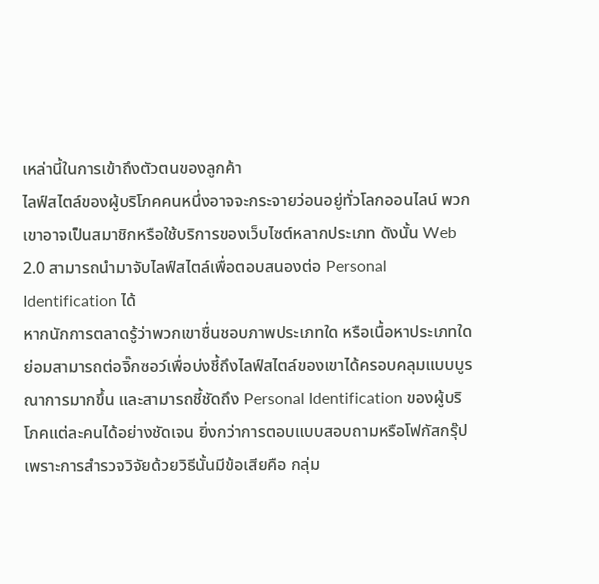เหล่านี้ในการเข้าถึงตัวตนของลูกค้า
ไลฟ์สไตล์ของผู้บริโภคคนหนึ่งอาจจะกระจายว่อนอยู่ทั่วโลกออนไลน์ พวกเขาอาจเป็นสมาชิกหรือใช้บริการของเว็บไซต์หลากประเภท ดังนั้น Web 2.0 สามารถนำมาจับไลฟ์สไตล์เพื่อตอบสนองต่อ Personal Identification ได้
หากนักการตลาดรู้ว่าพวกเขาชื่นชอบภาพประเภทใด หรือเนื้อหาประเภทใด ย่อมสามารถต่อจิ๊กซอว์เพื่อบ่งชี้ถึงไลฟ์สไตล์ของเขาได้ครอบคลุมแบบบูรณาการมากขึ้น และสามารถชี้ชัดถึง Personal Identification ของผู้บริโภคแต่ละคนได้อย่างชัดเจน ยิ่งกว่าการตอบแบบสอบถามหรือโฟกัสกรุ๊ป เพราะการสำรวจวิจัยด้วยวิธีนั้นมีข้อเสียคือ กลุ่ม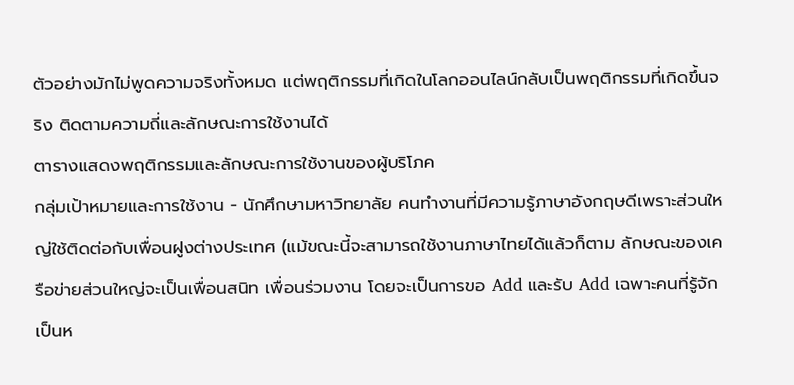ตัวอย่างมักไม่พูดความจริงทั้งหมด แต่พฤติกรรมที่เกิดในโลกออนไลน์กลับเป็นพฤติกรรมที่เกิดขึ้นจริง ติดตามความถี่และลักษณะการใช้งานได้
ตารางแสดงพฤติกรรมและลักษณะการใช้งานของผู้บริโภค
กลุ่มเป้าหมายและการใช้งาน - นักศึกษามหาวิทยาลัย คนทำงานที่มีความรู้ภาษาอังกฤษดีเพราะส่วนใหญ่ใช้ติดต่อกับเพื่อนฝูงต่างประเทศ (แม้ขณะนี้จะสามารถใช้งานภาษาไทยได้แล้วก็ตาม ลักษณะของเครือข่ายส่วนใหญ่จะเป็นเพื่อนสนิท เพื่อนร่วมงาน โดยจะเป็นการขอ Add และรับ Add เฉพาะคนที่รู้จักเป็นห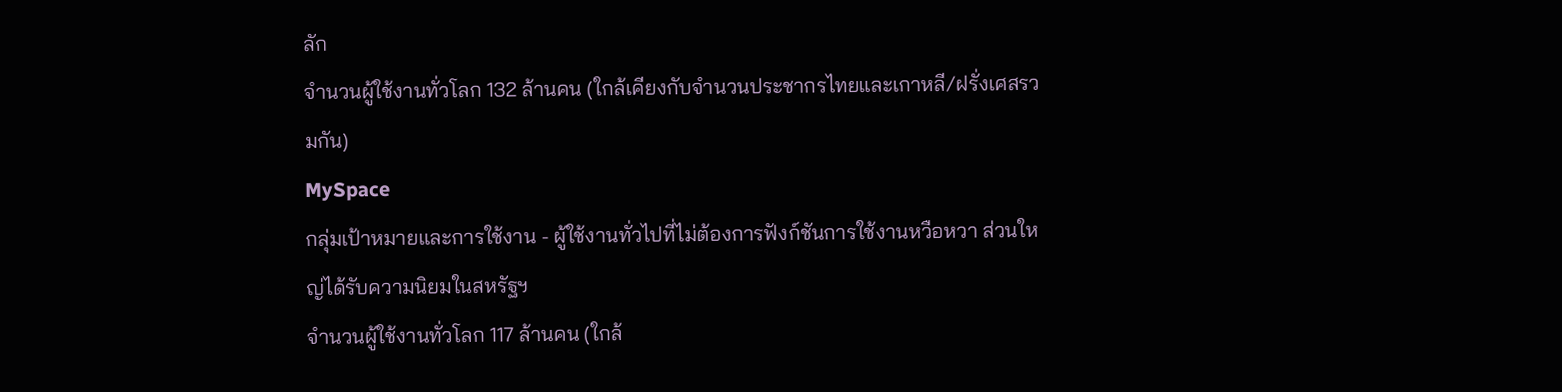ลัก
จำนวนผู้ใช้งานทั่วโลก 132 ล้านคน (ใกล้เคียงกับจำนวนประชากรไทยและเกาหลี/ฝรั่งเศสรวมกัน)
MySpace
กลุ่มเป้าหมายและการใช้งาน - ผู้ใช้งานทั่วไปที่ไม่ต้องการฟังก์ชันการใช้งานหวือหวา ส่วนใหญ่ได้รับความนิยมในสหรัฐฯ
จำนวนผู้ใช้งานทั่วโลก 117 ล้านคน (ใกล้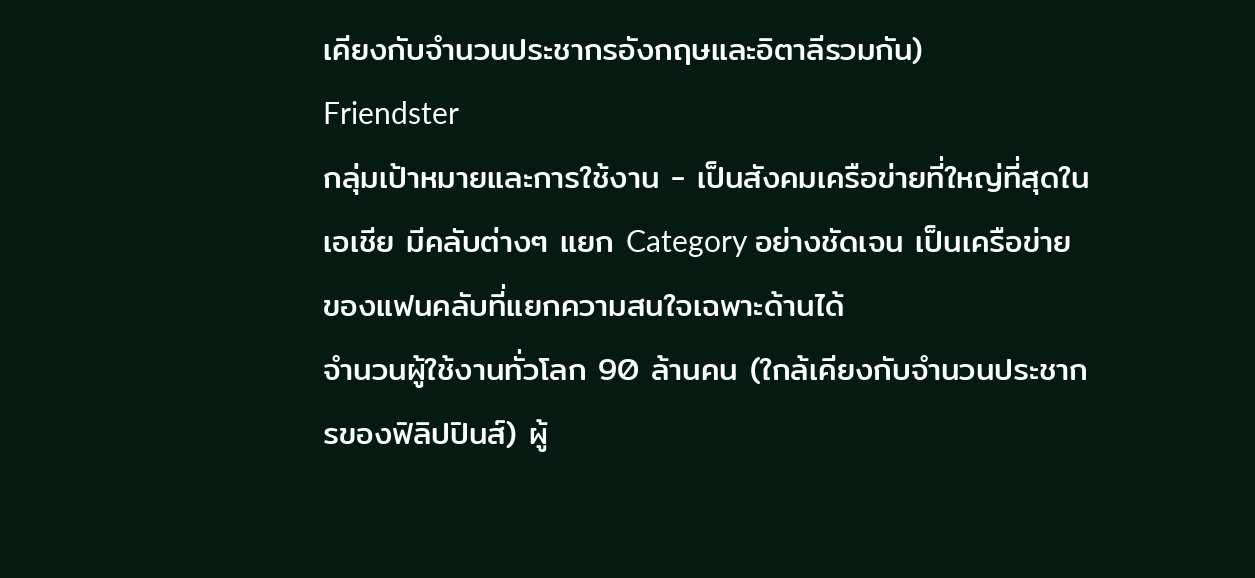เคียงกับจำนวนประชากรอังกฤษและอิตาลีรวมกัน)
Friendster
กลุ่มเป้าหมายและการใช้งาน - เป็นสังคมเครือข่ายที่ใหญ่ที่สุดในเอเชีย มีคลับต่างๆ แยก Category อย่างชัดเจน เป็นเครือข่ายของแฟนคลับที่แยกความสนใจเฉพาะด้านได้
จำนวนผู้ใช้งานทั่วโลก 90 ล้านคน (ใกล้เคียงกับจำนวนประชากรของฟิลิปปินส์) ผู้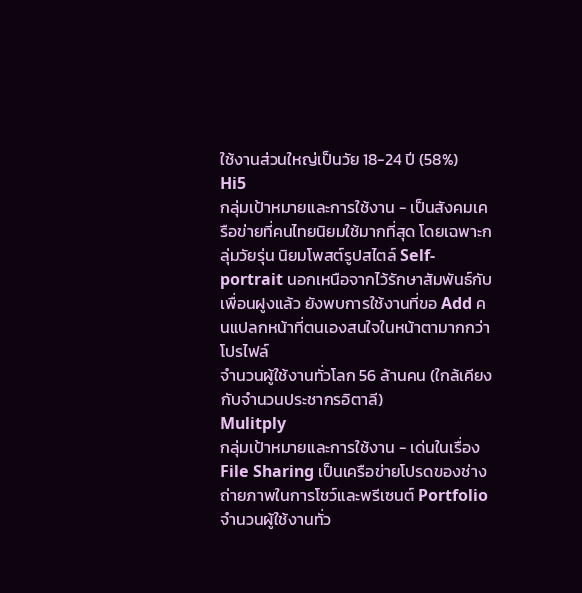ใช้งานส่วนใหญ่เป็นวัย 18-24 ปี (58%)
Hi5
กลุ่มเป้าหมายและการใช้งาน - เป็นสังคมเครือข่ายที่คนไทยนิยมใช้มากที่สุด โดยเฉพาะกลุ่มวัยรุ่น นิยมโพสต์รูปสไตล์ Self-portrait นอกเหนือจากไว้รักษาสัมพันธ์กับเพื่อนฝูงแล้ว ยังพบการใช้งานที่ขอ Add คนแปลกหน้าที่ตนเองสนใจในหน้าตามากกว่าโปรไฟล์
จำนวนผู้ใช้งานทั่วโลก 56 ล้านคน (ใกล้เคียงกับจำนวนประชากรอิตาลี)
Mulitply
กลุ่มเป้าหมายและการใช้งาน - เด่นในเรื่อง File Sharing เป็นเครือข่ายโปรดของช่างถ่ายภาพในการโชว์และพรีเซนต์ Portfolio
จำนวนผู้ใช้งานทั่ว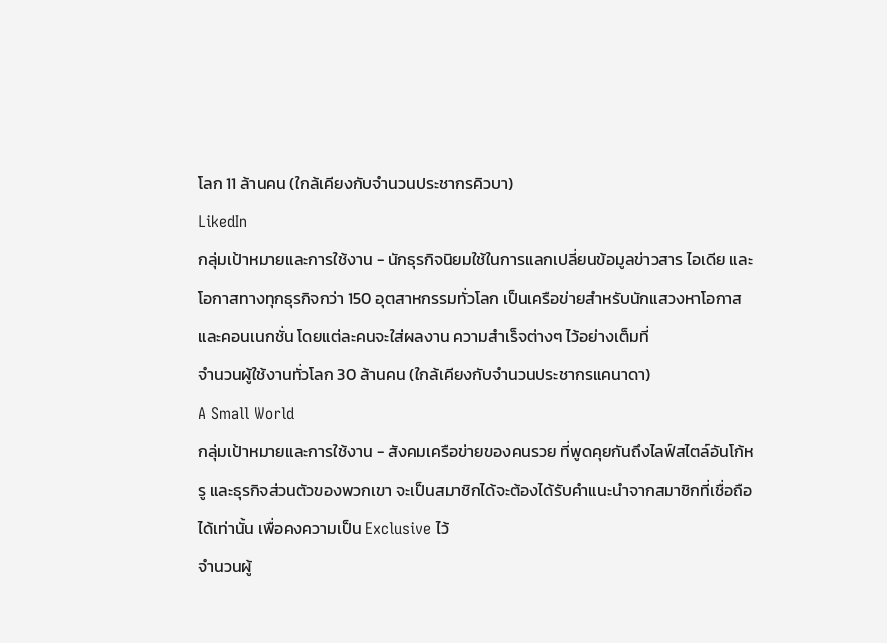โลก 11 ล้านคน (ใกล้เคียงกับจำนวนประชากรคิวบา)
LikedIn
กลุ่มเป้าหมายและการใช้งาน - นักธุรกิจนิยมใช้ในการแลกเปลี่ยนข้อมูลข่าวสาร ไอเดีย และโอกาสทางทุกธุรกิจกว่า 150 อุตสาหกรรมทั่วโลก เป็นเครือข่ายสำหรับนักแสวงหาโอกาสและคอนเนกชั่น โดยแต่ละคนจะใส่ผลงาน ความสำเร็จต่างๆ ไว้อย่างเต็มที่
จำนวนผู้ใช้งานทั่วโลก 30 ล้านคน (ใกล้เคียงกับจำนวนประชากรแคนาดา)
A Small World
กลุ่มเป้าหมายและการใช้งาน - สังคมเครือข่ายของคนรวย ที่พูดคุยกันถึงไลฟ์สไตล์อันโก้หรู และธุรกิจส่วนตัวของพวกเขา จะเป็นสมาชิกได้จะต้องได้รับคำแนะนำจากสมาชิกที่เชื่อถือได้เท่านั้น เพื่อคงความเป็น Exclusive ไว้
จำนวนผู้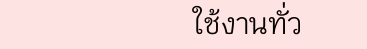ใช้งานทั่ว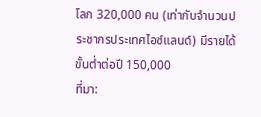โลก 320,000 คน (เท่ากับจำนวนประชากรประเทศไอซ์แลนด์) มีรายได้ขั้นต่ำต่อปี 150,000
ที่มา: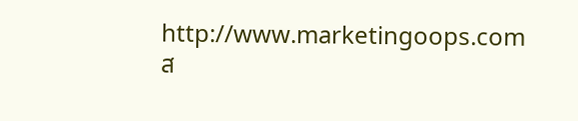http://www.marketingoops.com
ส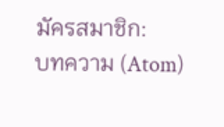มัครสมาชิก:
บทความ (Atom)